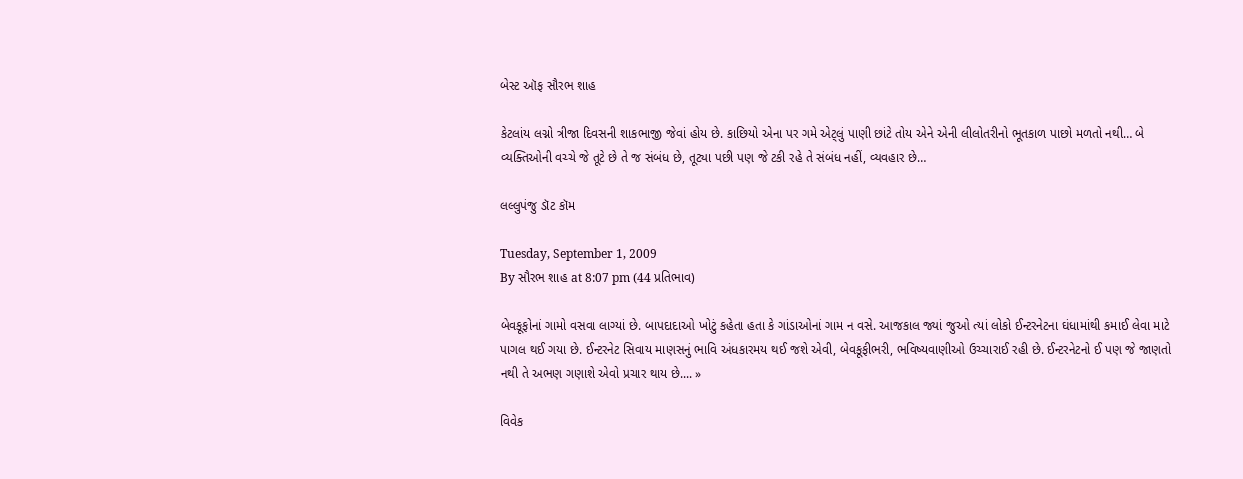બેસ્ટ ઑફ સૌરભ શાહ

કેટલાંય લગ્નો ત્રીજા દિવસની શાકભાજી જેવાં હોય છે. કાછિયો એના પર ગમે એટ્લું પાણી છાંટે તોય એને એની લીલોતરીનો ભૂતકાળ પાછો મળતો નથી… બે વ્યક્તિઓની વચ્ચે જે તૂટે છે તે જ સંબંધ છે, તૂટ્યા પછી પણ જે ટકી રહે તે સંબંધ નહીં, વ્યવહાર છે…

લલ્લુપંજુ ડૉટ કૉમ

Tuesday, September 1, 2009
By સૌરભ શાહ at 8:07 pm (44 પ્રતિભાવ)

બેવકૂફોનાં ગામો વસવા લાગ્યાં છે. બાપદાદાઓ ખોટું કહેતા હતા કે ગાંડાઓનાં ગામ ન વસે. આજકાલ જ્યાં જુઓ ત્યાં લોકો ઈન્ટરનેટના ઘંધામાંથી કમાઈ લેવા માટે પાગલ થઈ ગયા છે. ઈન્ટરનેટ સિવાય માણસનું ભાવિ અંધકારમય થઈ જશે એવી, બેવકૂફીભરી, ભવિષ્યવાણીઓ ઉચ્ચારાઈ રહી છે. ઈન્ટરનેટનો ઈ પણ જે જાણતો નથી તે અભણ ગણાશે એવો પ્રચાર થાય છે.... »

વિવેક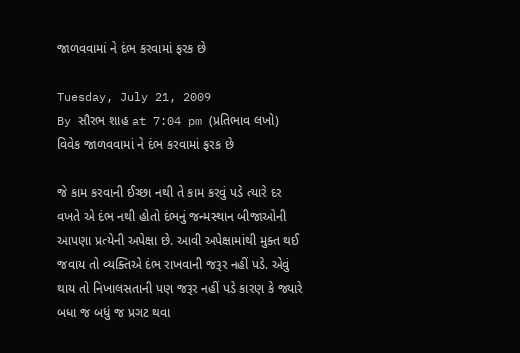જાળવવામાં ને દંભ કરવામાં ફરક છે

Tuesday, July 21, 2009
By સૌરભ શાહ at 7:04 pm (પ્રતિભાવ લખો)
વિવેક જાળવવામાં ને દંભ કરવામાં ફરક છે

જે કામ કરવાની ઈચ્છા નથી તે કામ કરવું પડે ત્યારે દર વખતે એ દંભ નથી હોતો દંભનું જન્મસ્થાન બીજાઓની આપણા પ્રત્યેની અપેક્ષા છે. આવી અપેક્ષામાંથી મુક્ત થઈ જવાય તો વ્યક્તિએ દંભ રાખવાની જરૂર નહીં પડે. એવું થાય તો નિખાલસતાની પણ જરૂર નહીં પડે કારણ કે જ્યારે બધા જ બધું જ પ્રગટ થવા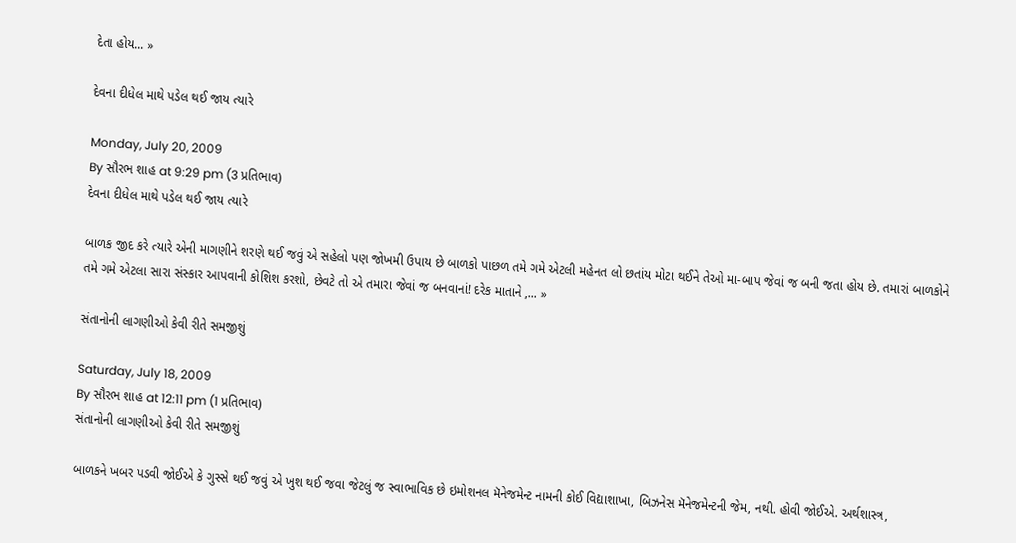દેતા હોય... »

દેવના દીધેલ માથે પડેલ થઈ જાય ત્યારે

Monday, July 20, 2009
By સૌરભ શાહ at 9:29 pm (3 પ્રતિભાવ)
દેવના દીધેલ માથે પડેલ થઈ જાય ત્યારે

બાળક જીદ કરે ત્યારે એની માગણીને શરણે થઈ જવું એ સહેલો પણ જોખમી ઉપાય છે બાળકો પાછળ તમે ગમે એટલી મહેનત લો છતાંય મોટા થઈને તેઓ મા-બાપ જેવાં જ બની જતા હોય છે. તમારાં બાળકોને તમે ગમે એટલા સારા સંસ્કાર આપવાની કોશિશ કરશો, છેવટે તો એ તમારા જેવાં જ બનવાનાં! દરેક માતાને ,... »

સંતાનોની લાગણીઓ કેવી રીતે સમજીશું

Saturday, July 18, 2009
By સૌરભ શાહ at 12:11 pm (1 પ્રતિભાવ)
સંતાનોની લાગણીઓ કેવી રીતે સમજીશું

બાળકને ખબર પડવી જોઈએ કે ગુસ્સે થઈ જવું એ ખુશ થઈ જવા જેટલું જ સ્વાભાવિક છે ઇમોશનલ મૅનેજમેન્ટ નામની કોઈ વિદ્યાશાખા, બિઝનેસ મૅનેજમેન્ટની જેમ, નથી. હોવી જોઈએ. અર્થશાસ્ત્ર,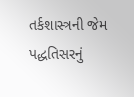તર્કશાસ્ત્રની જેમ પદ્ધતિસરનું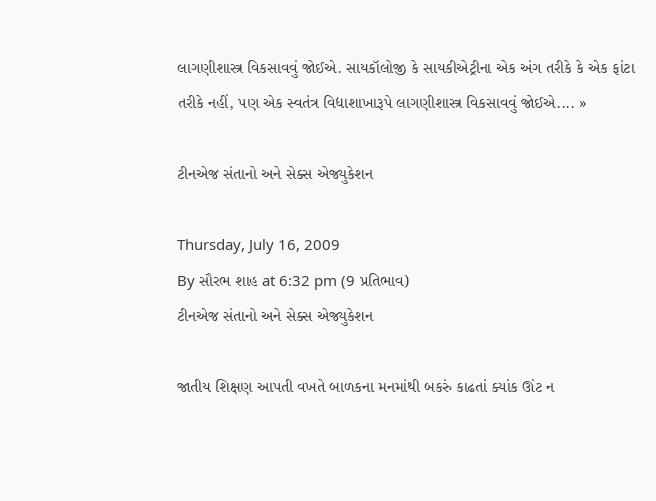લાગણીશાસ્ત્ર વિકસાવવું જોઈએ. સાયકૉલોજી કે સાયકીએટ્રીના એક અંગ તરીકે કે એક ફાંટા તરીકે નહીં, પણ એક સ્વતંત્ર વિદ્યાશાખારૂપે લાગણીશાસ્ત્ર વિકસાવવું જોઈએ.... »

ટીનએજ સંતાનો અને સેક્સ એજ્યુકેશન

Thursday, July 16, 2009
By સૌરભ શાહ at 6:32 pm (9 પ્રતિભાવ)
ટીનએજ સંતાનો અને સેક્સ એજ્યુકેશન

જાતીય શિક્ષણ આપતી વખતે બાળકના મનમાંથી બકરું કાઢતાં ક્યાંક ઊંટ ન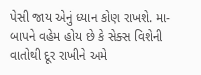પેસી જાય એનું ધ્યાન કોણ રાખશે. મા-બાપને વહેમ હોય છે કે સેક્સ વિશેની વાતોથી દૂર રાખીને અમે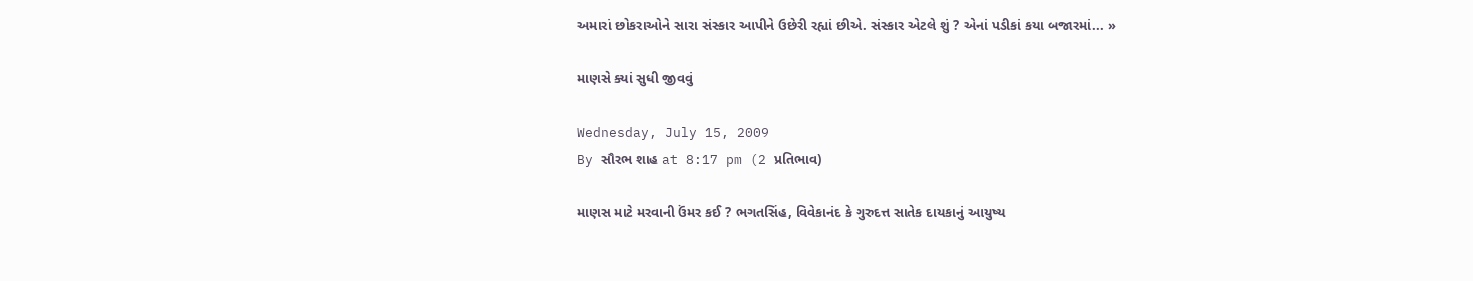અમારાં છોકરાઓને સારા સંસ્કાર આપીને ઉછેરી રહ્યાં છીએ. સંસ્કાર એટલે શું ? એનાં પડીકાં કયા બજારમાં... »

માણસે ક્યાં સુધી જીવવું

Wednesday, July 15, 2009
By સૌરભ શાહ at 8:17 pm (2 પ્રતિભાવ)

માણસ માટે મરવાની ઉંમર કઈ ? ભગતસિંહ, વિવેકાનંદ કે ગુરુદત્ત સાતેક દાયકાનું આયુષ્ય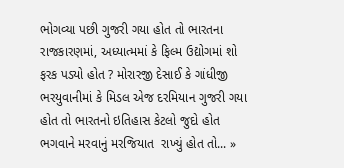ભોગવ્યા પછી ગુજરી ગયા હોત તો ભારતના રાજકારણમાં, અધ્યાત્મમાં કે ફિલ્મ ઉદ્યોગમાં શો ફરક પડ્યો હોત ? મોરારજી દેસાઈ કે ગાંધીજી ભરયુવાનીમાં કે મિડલ એજ દરમિયાન ગુજરી ગયા હોત તો ભારતનો ઇતિહાસ કેટલો જુદો હોત ભગવાને મરવાનું મરજિયાત  રાખ્યું હોત તો... »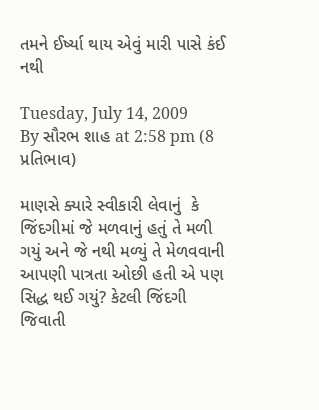તમને ઈર્ષ્યા થાય એવું મારી પાસે કંઈ નથી

Tuesday, July 14, 2009
By સૌરભ શાહ at 2:58 pm (8 પ્રતિભાવ)

માણસે ક્યારે સ્વીકારી લેવાનું  કે જિંદગીમાં જે મળવાનું હતું તે મળી ગયું અને જે નથી મળ્યું તે મેળવવાની આપણી પાત્રતા ઓછી હતી એ પણ સિદ્ધ થઈ ગયું? કેટલી જિંદગી જિવાતી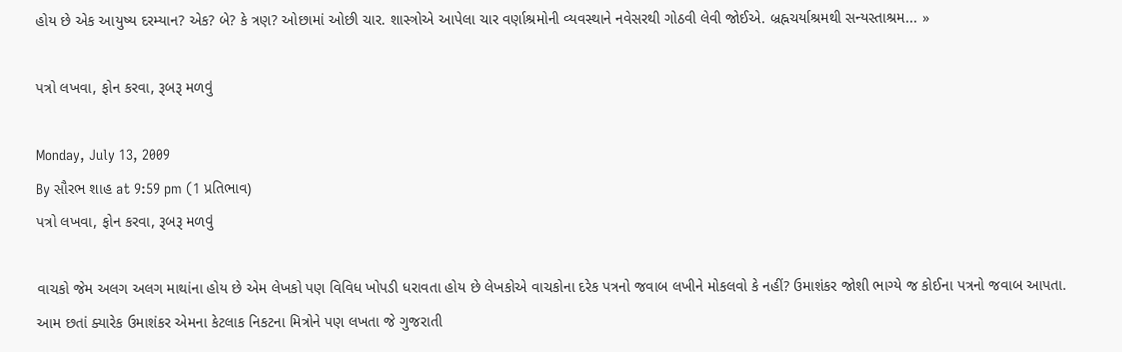હોય છે એક આયુષ્ય દરમ્યાન? એક? બે? કે ત્રણ? ઓછામાં ઓછી ચાર. શાસ્ત્રોએ આપેલા ચાર વર્ણાશ્રમોની વ્યવસ્થાને નવેસરથી ગોઠવી લેવી જોઈએ. બ્રહ્નચર્યાશ્રમથી સન્યસ્તાશ્રમ... »

પત્રો લખવા, ફોન કરવા, રૂબરૂ મળવું

Monday, July 13, 2009
By સૌરભ શાહ at 9:59 pm (1 પ્રતિભાવ)
પત્રો લખવા, ફોન કરવા, રૂબરૂ મળવું

વાચકો જેમ અલગ અલગ માથાંના હોય છે એમ લેખકો પણ વિવિધ ખોપડી ધરાવતા હોય છે લેખકોએ વાચકોના દરેક પત્રનો જવાબ લખીને મોકલવો કે નહીં? ઉમાશંકર જોશી ભાગ્યે જ કોઈના પત્રનો જવાબ આપતા. આમ છતાં ક્યારેક ઉમાશંકર એમના કેટલાક નિકટના મિત્રોને પણ લખતા જે ગુજરાતી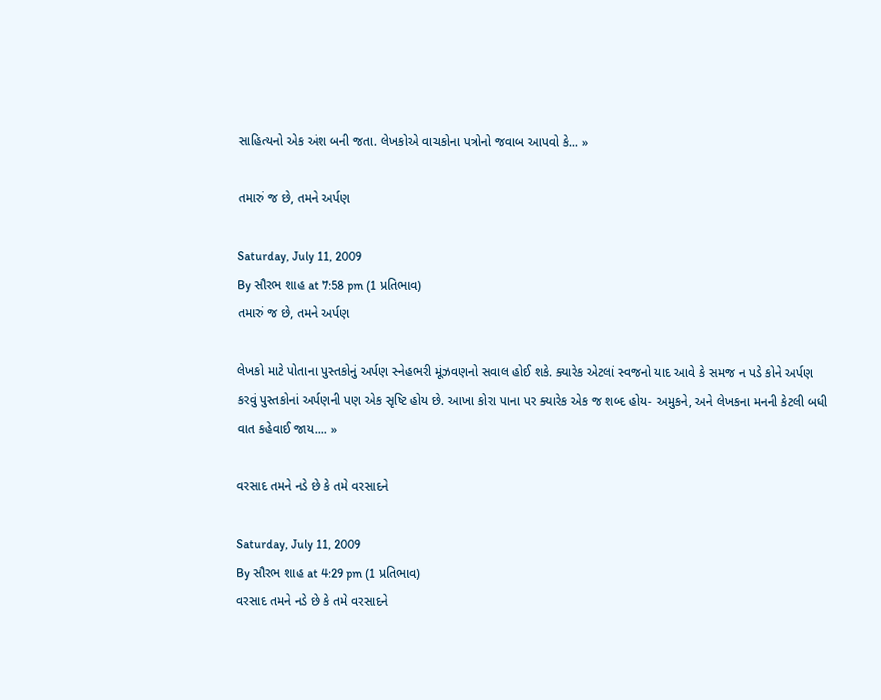સાહિત્યનો એક અંશ બની જતા. લેખકોએ વાચકોના પત્રોનો જવાબ આપવો કે... »

તમારું જ છે, તમને અર્પણ

Saturday, July 11, 2009
By સૌરભ શાહ at 7:58 pm (1 પ્રતિભાવ)
તમારું જ છે, તમને અર્પણ

લેખકો માટે પોતાના પુસ્તકોનું અર્પણ સ્નેહભરી મૂંઝવણનો સવાલ હોઈ શકે. ક્યારેક એટલાં સ્વજનો યાદ આવે કે સમજ ન પડે કોને અર્પણ કરવું પુસ્તકોનાં અર્પણની પણ એક સૃષ્ટિ હોય છે. આખા કોરા પાના પર ક્યારેક એક જ શબ્દ હોય- અમુકને, અને લેખકના મનની કેટલી બધી વાત કહેવાઈ જાય.... »

વરસાદ તમને નડે છે કે તમે વરસાદને

Saturday, July 11, 2009
By સૌરભ શાહ at 4:29 pm (1 પ્રતિભાવ)
વરસાદ તમને નડે છે કે તમે વરસાદને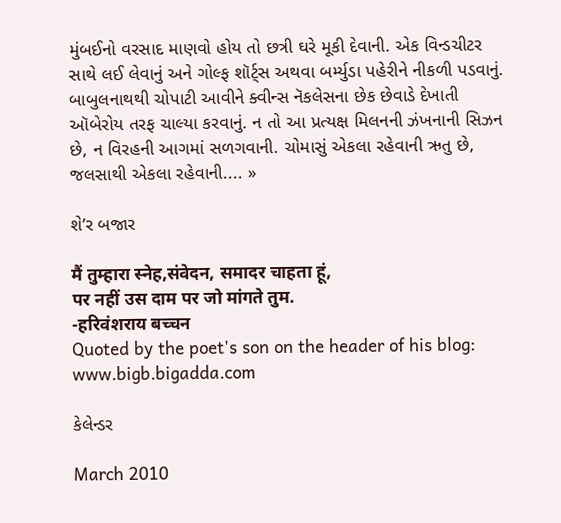મુંબઈનો વરસાદ માણવો હોય તો છત્રી ઘરે મૂકી દેવાની. એક વિન્ડચીટર સાથે લઈ લેવાનું અને ગોલ્ફ શૉર્ટ્સ અથવા બર્મ્યુડા પહેરીને નીકળી પડવાનું. બાબુલનાથથી ચોપાટી આવીને ક્વીન્સ નૅકલેસના છેક છેવાડે દેખાતી ઑબેરોય તરફ ચાલ્યા કરવાનું. ન તો આ પ્રત્યક્ષ મિલનની ઝંખનાની સિઝન છે, ન વિરહની આગમાં સળગવાની. ચોમાસું એકલા રહેવાની ઋતુ છે, જલસાથી એકલા રહેવાની.... »

શે’ર બજાર

मैं तुम्हारा स्नेह,संवेदन, समादर चाहता हूं,
पर नहीं उस दाम पर जो मांगते तुम.
-हरिवंशराय बच्चन
Quoted by the poet's son on the header of his blog: www.bigb.bigadda.com

કેલેન્ડર

March 2010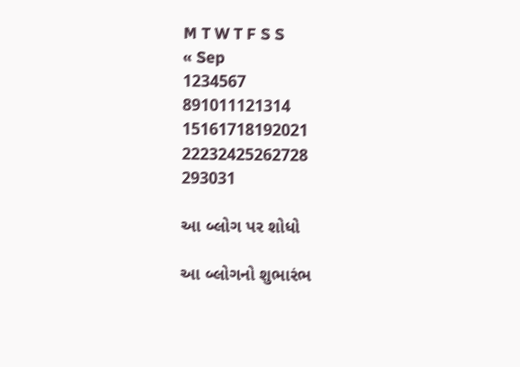M T W T F S S
« Sep
1234567
891011121314
15161718192021
22232425262728
293031

આ બ્લોગ પર શોધો

આ બ્લોગનો શુભારંભ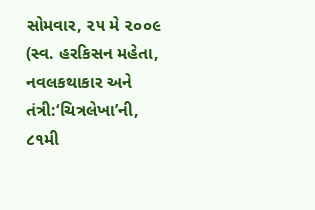સોમવાર, ૨૫ મે ૨૦૦૯
(સ્વ. હરકિસન મહેતા,
નવલકથાકાર અને
તંત્રી:‘ચિત્રલેખા’ની,
૮૧મી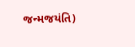જન્મજયંતિ)